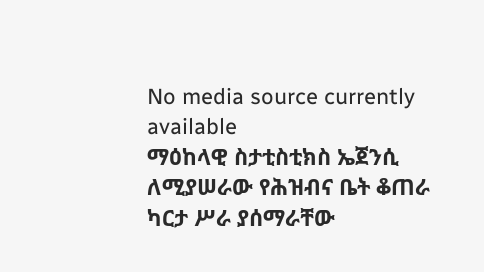No media source currently available
ማዕከላዊ ስታቲስቲክስ ኤጀንሲ ለሚያሠራው የሕዝብና ቤት ቆጠራ ካርታ ሥራ ያሰማራቸው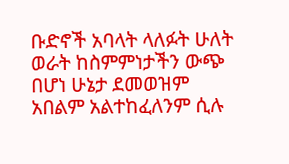ቡድኖች አባላት ላለፉት ሁለት ወራት ከስምምነታችን ውጭ በሆነ ሁኔታ ደመወዝም አበልም አልተከፈለንም ሲሉ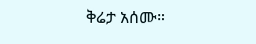ቅሬታ አሰሙ።